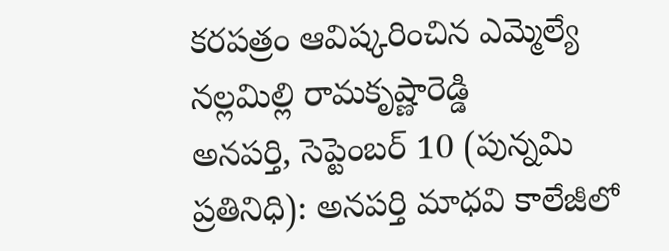కరపత్రం ఆవిష్కరించిన ఎమ్మెల్యే నల్లమిల్లి రామకృష్ణారెడ్డి
అనపర్తి, సెప్టెంబర్ 10 (పున్నమి ప్రతినిధి): అనపర్తి మాధవి కాలేజీలో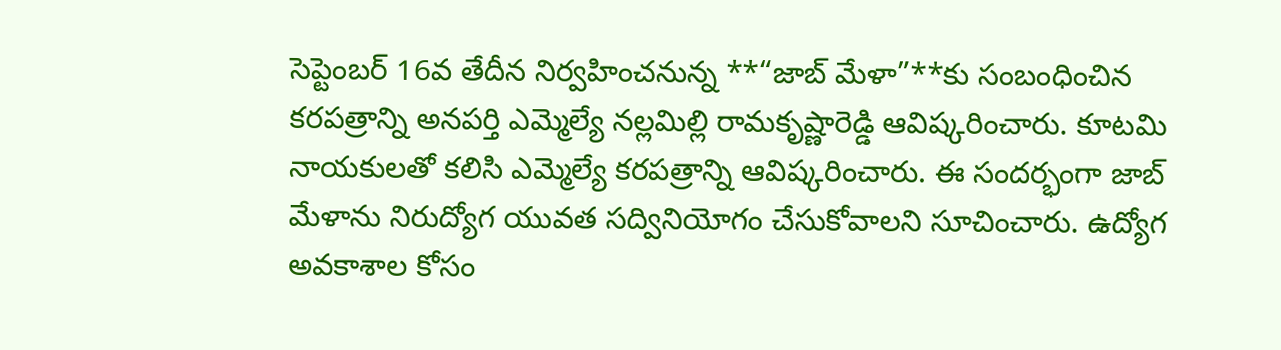సెప్టెంబర్ 16వ తేదీన నిర్వహించనున్న **“జాబ్ మేళా”**కు సంబంధించిన కరపత్రాన్ని అనపర్తి ఎమ్మెల్యే నల్లమిల్లి రామకృష్ణారెడ్డి ఆవిష్కరించారు. కూటమి నాయకులతో కలిసి ఎమ్మెల్యే కరపత్రాన్ని ఆవిష్కరించారు. ఈ సందర్భంగా జాబ్ మేళాను నిరుద్యోగ యువత సద్వినియోగం చేసుకోవాలని సూచించారు. ఉద్యోగ అవకాశాల కోసం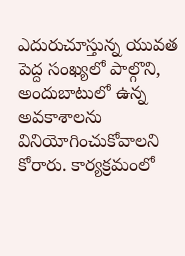ఎదురుచూస్తున్న యువత పెద్ద సంఖ్యలో పాల్గొని, అందుబాటులో ఉన్న అవకాశాలను వినియోగించుకోవాలని కోరారు. కార్యక్రమంలో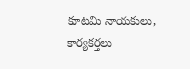కూటమి నాయకులు, కార్యకర్తలు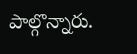పాల్గొన్నారు.